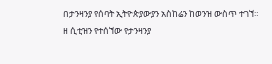በታንዛንያ የሰባት ኢትዮጵያውያን አስከሬን ከወንዝ ውስጥ ተገኘ።
ዘ ሲቲዝን የተሰኘው የታንዛንያ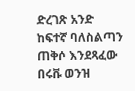ድረገጽ አንድ ከፍተኛ ባለስልጣን ጠቅሶ እንደጻፈው በሩቩ ወንዝ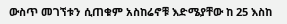ውስጥ መገኘቱን ሲጠቁም አስከሬኖቹ እድሜያቸው ከ 25 እስከ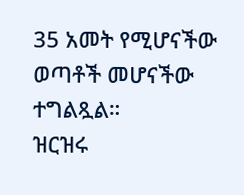35 አመት የሚሆናችው ወጣቶች መሆናችው ተግልጿል።
ዝርዝሩ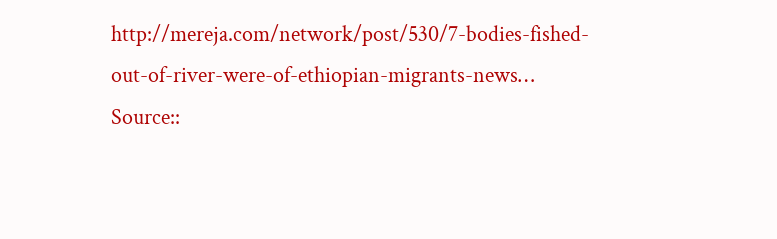http://mereja.com/network/post/530/7-bodies-fished-out-of-river-were-of-ethiopian-migrants-news…
Source::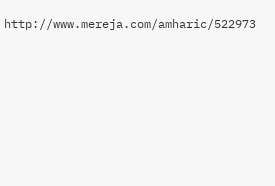http://www.mereja.com/amharic/522973